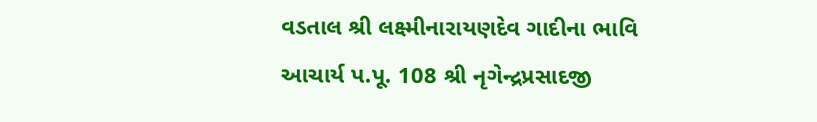વડતાલ શ્રી લક્ષ્મીનારાયણદેવ ગાદીના ભાવિ આચાર્ય પ.પૂ. 108 શ્રી નૃગેન્દ્રપ્રસાદજી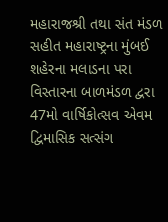મહારાજશ્રી તથા સંત મંડળ સહીત મહારાષ્ટ્રના મુંબઈ શહેરના મલાડના પરા વિસ્તારના બાળમંડળ દ્વરા 47મો વાર્ષિકોત્સવ એવમ દ્વિમાસિક સત્સંગ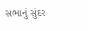સભાનું સુંદર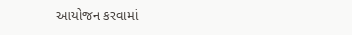આયોજન કરવામાં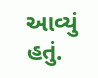આવ્યું હતું.